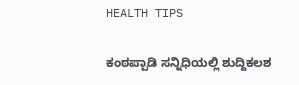HEALTH TIPS

ಕಂಠಪ್ಪಾಡಿ ಸನ್ನಿಧಿಯಲ್ಲಿ ಶುದ್ದಿಕಲಶ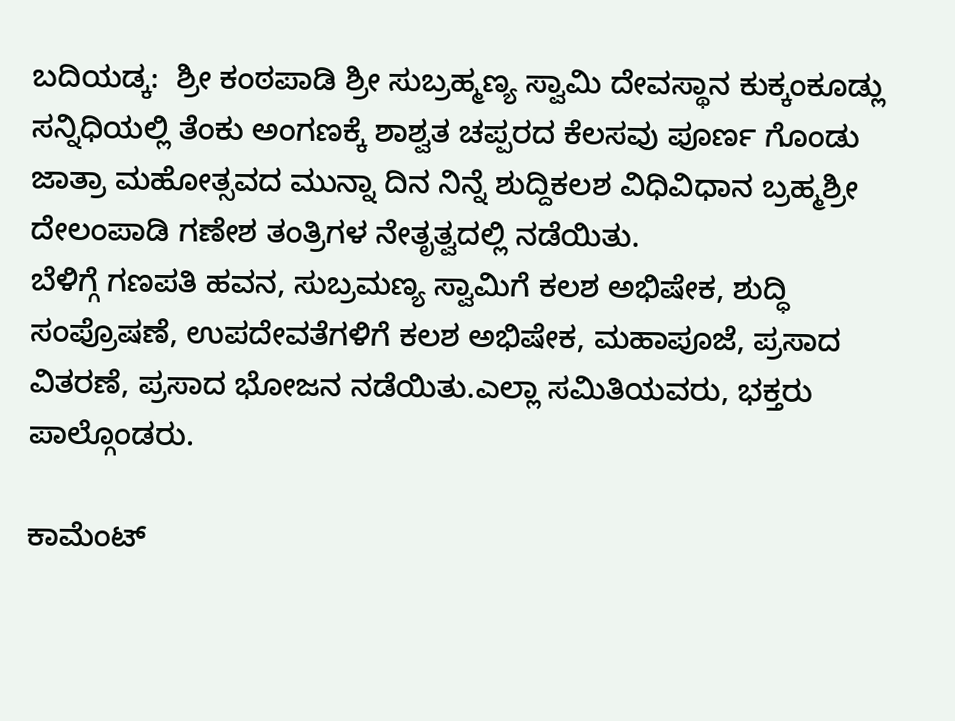ಬದಿಯಡ್ಕ:  ಶ್ರೀ ಕಂಠಪಾಡಿ ಶ್ರೀ ಸುಬ್ರಹ್ಮಣ್ಯ ಸ್ವಾಮಿ ದೇವಸ್ಥಾನ ಕುಕ್ಕಂಕೂಡ್ಲು ಸನ್ನಿಧಿಯಲ್ಲಿ ತೆಂಕು ಅಂಗಣಕ್ಕೆ ಶಾಶ್ವತ ಚಪ್ಪರದ ಕೆಲಸವು ಪೂರ್ಣ ಗೊಂಡು ಜಾತ್ರಾ ಮಹೋತ್ಸವದ ಮುನ್ನಾ ದಿನ ನಿನ್ನೆ ಶುದ್ದಿಕಲಶ ವಿಧಿವಿಧಾನ ಬ್ರಹ್ಮಶ್ರೀ ದೇಲಂಪಾಡಿ ಗಣೇಶ ತಂತ್ರಿಗಳ ನೇತೃತ್ವದಲ್ಲಿ ನಡೆಯಿತು.
ಬೆಳಿಗ್ಗೆ ಗಣಪತಿ ಹವನ, ಸುಬ್ರಮಣ್ಯ ಸ್ವಾಮಿಗೆ ಕಲಶ ಅಭಿಷೇಕ, ಶುದ್ಧಿ ಸಂಪ್ರೊಷಣೆ, ಉಪದೇವತೆಗಳಿಗೆ ಕಲಶ ಅಭಿಷೇಕ, ಮಹಾಪೂಜೆ, ಪ್ರಸಾದ ವಿತರಣೆ, ಪ್ರಸಾದ ಭೋಜನ ನಡೆಯಿತು.ಎಲ್ಲಾ ಸಮಿತಿಯವರು, ಭಕ್ತರು ಪಾಲ್ಗೊಂಡರು.

ಕಾಮೆಂಟ್‌‌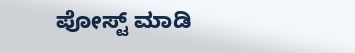ಪೋಸ್ಟ್‌ ಮಾಡಿ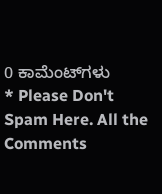0 ಕಾಮೆಂಟ್‌ಗಳು
* Please Don't Spam Here. All the Comments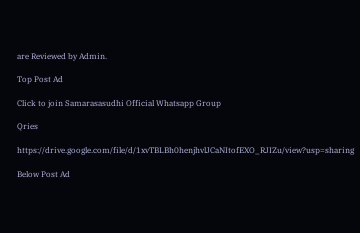are Reviewed by Admin.

Top Post Ad

Click to join Samarasasudhi Official Whatsapp Group

Qries

https://drive.google.com/file/d/1xvTBLBh0henjhvlJCaNItofEXO_RJIZu/view?usp=sharing

Below Post Ad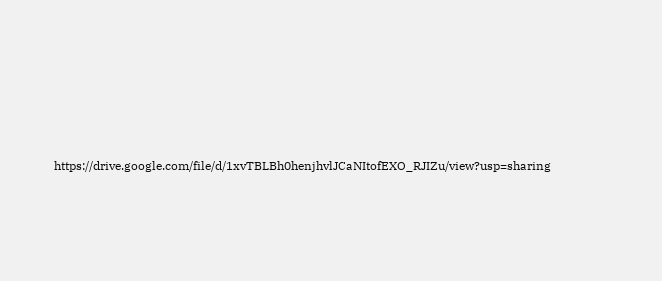https://drive.google.com/file/d/1xvTBLBh0henjhvlJCaNItofEXO_RJIZu/view?usp=sharing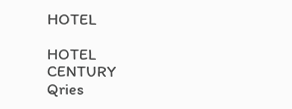HOTEL

HOTEL
CENTURY
Qries